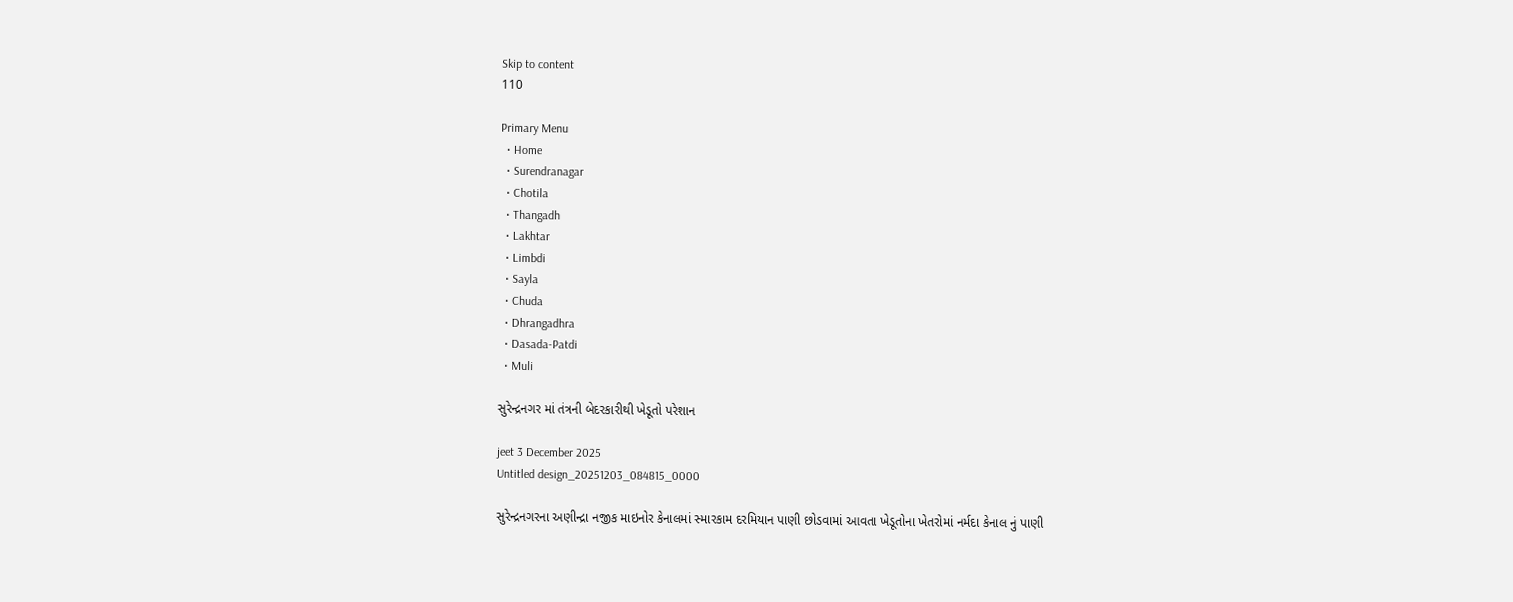Skip to content
110

Primary Menu
  • Home
  • Surendranagar
  • Chotila
  • Thangadh
  • Lakhtar
  • Limbdi
  • Sayla
  • Chuda
  • Dhrangadhra
  • Dasada-Patdi
  • Muli

સુરેન્દ્રનગર માં તંત્રની બેદરકારીથી ખેડૂતો પરેશાન

jeet 3 December 2025
Untitled design_20251203_084815_0000

સુરેન્દ્રનગરના અણીન્દ્રા નજીક માઇનોર કેનાલમાં સ્મારકામ દરમિયાન પાણી છોડવામાં આવતા ખેડૂતોના ખેતરોમાં નર્મદા કેનાલ નું પાણી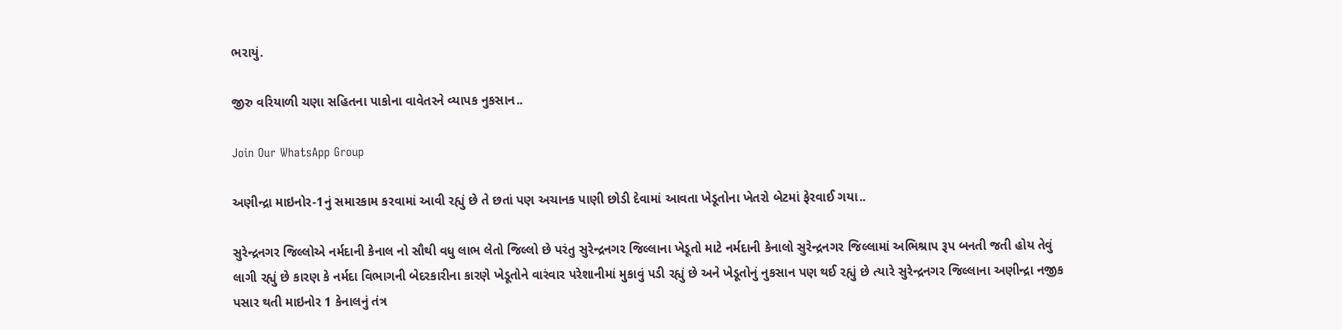ભરાયું.

જીરુ વરિયાળી ચણા સહિતના પાકોના વાવેતરને વ્યાપક નુકસાન..

Join Our WhatsApp Group

અણીન્દ્રા માઇનોર-1નું સમારકામ કરવામાં આવી રહ્યું છે તે છતાં પણ અચાનક પાણી છોડી દેવામાં આવતા ખેડૂતોના ખેતરો બેટમાં ફેરવાઈ ગયા..

સુરેન્દ્રનગર જિલ્લોએ નર્મદાની કેનાલ નો સૌથી વધુ લાભ લેતો જિલ્લો છે પરંતુ સુરેન્દ્રનગર જિલ્લાના ખેડૂતો માટે નર્મદાની કેનાલો સુરેન્દ્રનગર જિલ્લામાં અભિશ્રાપ રૂપ બનતી જતી હોય તેવું લાગી રહ્યું છે કારણ કે નર્મદા વિભાગની બેદરકારીના કારણે ખેડૂતોને વારંવાર પરેશાનીમાં મુકાવું પડી રહ્યું છે અને ખેડૂતોનું નુકસાન પણ થઈ રહ્યું છે ત્યારે સુરેન્દ્રનગર જિલ્લાના અણીન્દ્રા નજીક પસાર થતી માઇનોર 1 કેનાલનું તંત્ર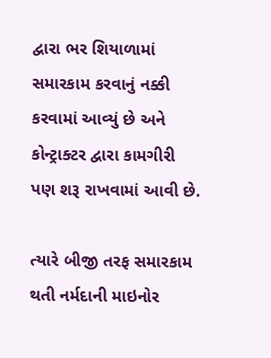દ્વારા ભર શિયાળામાં સમારકામ કરવાનું નક્કી કરવામાં આવ્યું છે અને કોન્ટ્રાક્ટર દ્વારા કામગીરી પણ શરૂ રાખવામાં આવી છે.

ત્યારે બીજી તરફ સમારકામ થતી નર્મદાની માઇનોર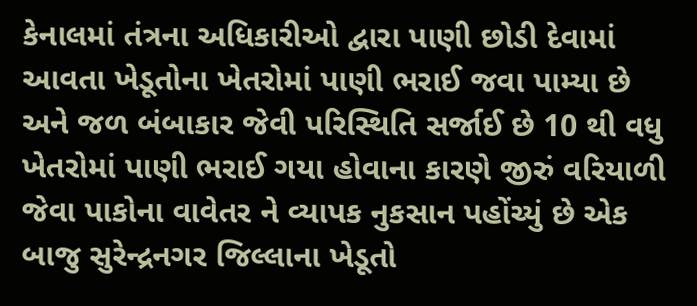કેનાલમાં તંત્રના અધિકારીઓ દ્વારા પાણી છોડી દેવામાં આવતા ખેડૂતોના ખેતરોમાં પાણી ભરાઈ જવા પામ્યા છે અને જળ બંબાકાર જેવી પરિસ્થિતિ સર્જાઈ છે 10 થી વધુ ખેતરોમાં પાણી ભરાઈ ગયા હોવાના કારણે જીરું વરિયાળી જેવા પાકોના વાવેતર ને વ્યાપક નુકસાન પહોંચ્યું છે એક બાજુ સુરેન્દ્રનગર જિલ્લાના ખેડૂતો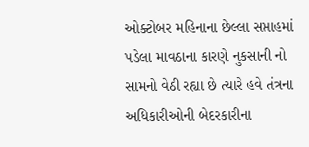ઓક્ટોબર મહિનાના છેલ્લા સપ્તાહમાં પડેલા માવઠાના કારણે નુકસાની નો સામનો વેઠી રહ્યા છે ત્યારે હવે તંત્રના અધિકારીઓની બેદરકારીના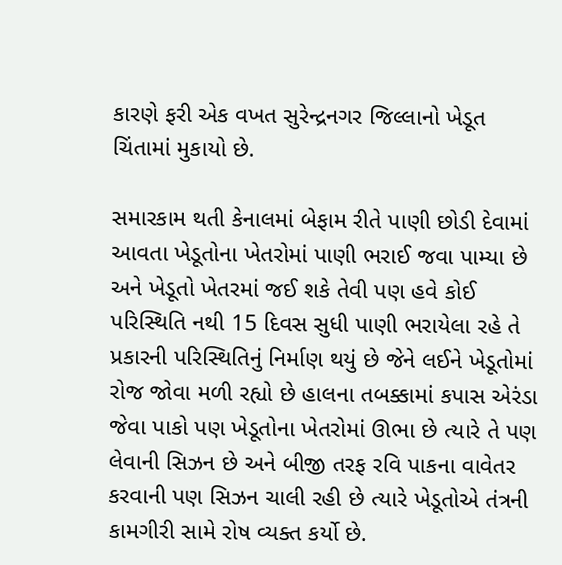કારણે ફરી એક વખત સુરેન્દ્રનગર જિલ્લાનો ખેડૂત ચિંતામાં મુકાયો છે.

સમારકામ થતી કેનાલમાં બેફામ રીતે પાણી છોડી દેવામાં આવતા ખેડૂતોના ખેતરોમાં પાણી ભરાઈ જવા પામ્યા છે અને ખેડૂતો ખેતરમાં જઈ શકે તેવી પણ હવે કોઈ પરિસ્થિતિ નથી 15 દિવસ સુધી પાણી ભરાયેલા રહે તે પ્રકારની પરિસ્થિતિનું નિર્માણ થયું છે જેને લઈને ખેડૂતોમાં રોજ જોવા મળી રહ્યો છે હાલના તબક્કામાં કપાસ એરંડા જેવા પાકો પણ ખેડૂતોના ખેતરોમાં ઊભા છે ત્યારે તે પણ લેવાની સિઝન છે અને બીજી તરફ રવિ પાકના વાવેતર કરવાની પણ સિઝન ચાલી રહી છે ત્યારે ખેડૂતોએ તંત્રની કામગીરી સામે રોષ વ્યક્ત કર્યો છે.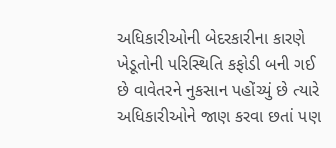અધિકારીઓની બેદરકારીના કારણે ખેડૂતોની પરિસ્થિતિ કફોડી બની ગઈ છે વાવેતરને નુકસાન પહોંચ્યું છે ત્યારે અધિકારીઓને જાણ કરવા છતાં પણ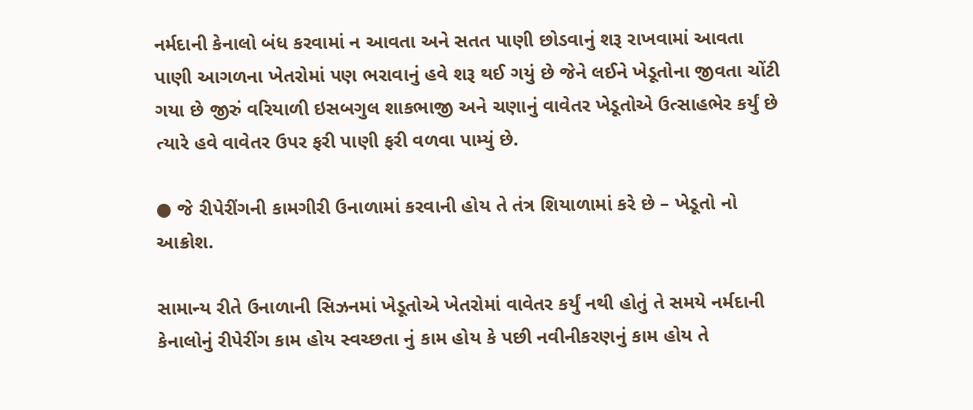નર્મદાની કેનાલો બંધ કરવામાં ન આવતા અને સતત પાણી છોડવાનું શરૂ રાખવામાં આવતા પાણી આગળના ખેતરોમાં પણ ભરાવાનું હવે શરૂ થઈ ગયું છે જેને લઈને ખેડૂતોના જીવતા ચોંટી ગયા છે જીરું વરિયાળી ઇસબગુલ શાકભાજી અને ચણાનું વાવેતર ખેડૂતોએ ઉત્સાહભેર કર્યું છે ત્યારે હવે વાવેતર ઉપર ફરી પાણી ફરી વળવા પામ્યું છે.

● જે રીપેરીંગની કામગીરી ઉનાળામાં કરવાની હોય તે તંત્ર શિયાળામાં કરે છે – ખેડૂતો નો આક્રોશ.

સામાન્ય રીતે ઉનાળાની સિઝનમાં ખેડૂતોએ ખેતરોમાં વાવેતર કર્યું નથી હોતું તે સમયે નર્મદાની કેનાલોનું રીપેરીંગ કામ હોય સ્વચ્છતા નું કામ હોય કે પછી નવીનીકરણનું કામ હોય તે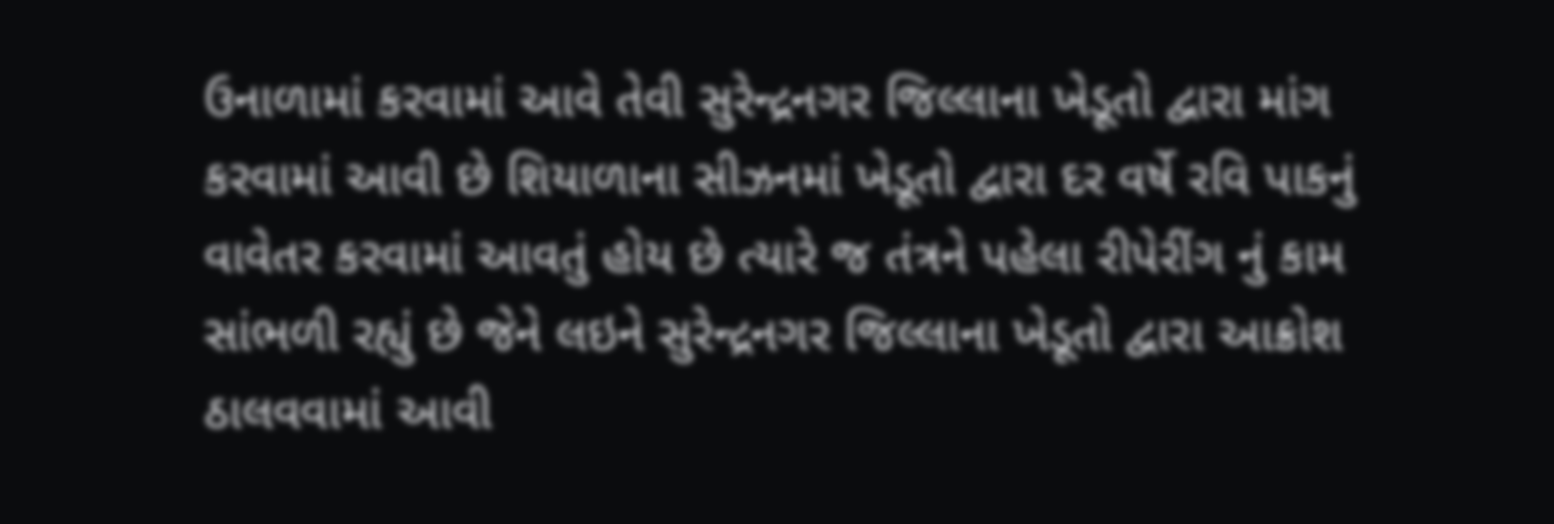ઉનાળામાં કરવામાં આવે તેવી સુરેન્દ્રનગર જિલ્લાના ખેડૂતો દ્વારા માંગ કરવામાં આવી છે શિયાળાના સીઝનમાં ખેડૂતો દ્વારા દર વર્ષે રવિ પાકનું વાવેતર કરવામાં આવતું હોય છે ત્યારે જ તંત્રને પહેલા રીપેરીંગ નું કામ સાંભળી રહ્યું છે જેને લઇને સુરેન્દ્રનગર જિલ્લાના ખેડૂતો દ્વારા આક્રોશ ઠાલવવામાં આવી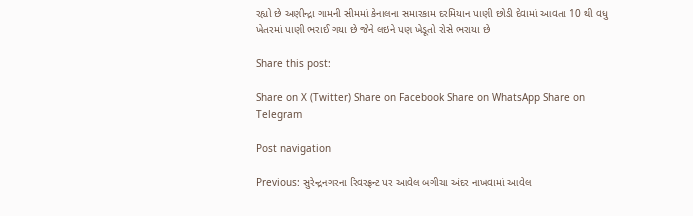રહ્યો છે અણીન્દ્રા ગામની સીમમાં કેનાલના સમારકામ દરમિયાન પાણી છોડી દેવામાં આવતા 10 થી વધુ ખેતરમાં પાણી ભરાઈ ગયા છે જેને લઇને પણ ખેડૂતો રોસે ભરાયા છે

Share this post:

Share on X (Twitter) Share on Facebook Share on WhatsApp Share on Telegram

Post navigation

Previous: સુરેન્દ્રનગરના રિવરફ્રન્ટ પર આવેલ બગીચા અંદર નાખવામાં આવેલ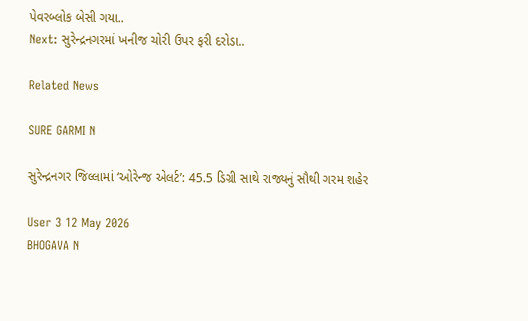પેવરબ્લોક બેસી ગયા..
Next: સુરેન્દ્રનગરમાં ખનીજ ચોરી ઉપર ફરી દરોડા..

Related News

SURE GARMI N

સુરેન્દ્રનગર જિલ્લામાં ‘ઓરેન્જ એલર્ટ’: 45.5 ડિગ્રી સાથે રાજ્યનું સૌથી ગરમ શહેર

User 3 12 May 2026
BHOGAVA N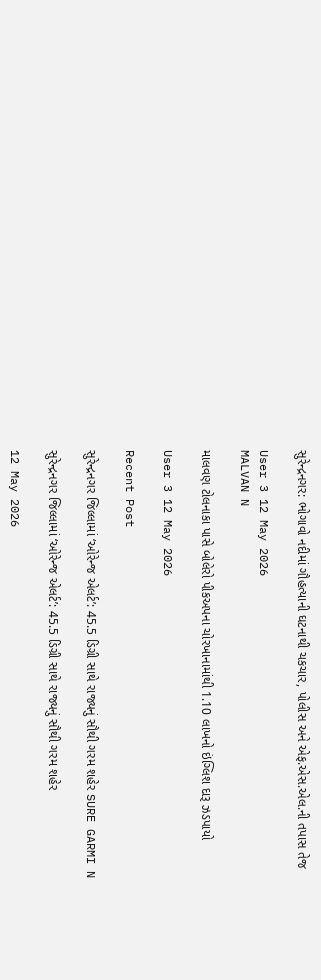સુરેન્દ્રનગર: ભોગાવો નદીમાં ગૌહત્યાની ઘટનાથી ચકચાર, પોલીસ અને એફ.એસ.એલ.ની તપાસ તેજ

User 3 12 May 2026
MALVAN N

માલવણ ટોલનાકા પાસે બોલેરો પીકઅપના ચોરખાનામાંથી 1.10 લાખનો ઇંગ્લિશ દારૂ ઝડપાયો

User 3 12 May 2026

Recent Post

સુરેન્દ્રનગર જિલ્લામાં ‘ઓરેન્જ એલર્ટ’: 45.5 ડિગ્રી સાથે રાજ્યનું સૌથી ગરમ શહેર SURE GARMI N

સુરેન્દ્રનગર જિલ્લામાં ‘ઓરેન્જ એલર્ટ’: 45.5 ડિગ્રી સાથે રાજ્યનું સૌથી ગરમ શહેર

12 May 2026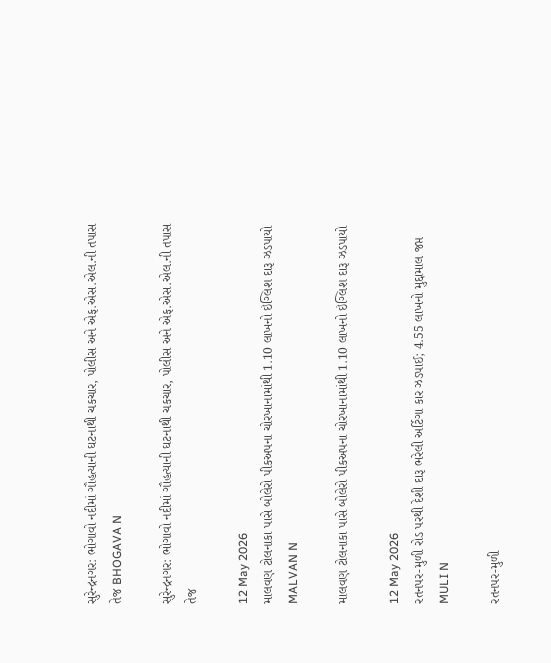સુરેન્દ્રનગર: ભોગાવો નદીમાં ગૌહત્યાની ઘટનાથી ચકચાર, પોલીસ અને એફ.એસ.એલ.ની તપાસ તેજ BHOGAVA N

સુરેન્દ્રનગર: ભોગાવો નદીમાં ગૌહત્યાની ઘટનાથી ચકચાર, પોલીસ અને એફ.એસ.એલ.ની તપાસ તેજ

12 May 2026
માલવણ ટોલનાકા પાસે બોલેરો પીકઅપના ચોરખાનામાંથી 1.10 લાખનો ઇંગ્લિશ દારૂ ઝડપાયો MALVAN N

માલવણ ટોલનાકા પાસે બોલેરો પીકઅપના ચોરખાનામાંથી 1.10 લાખનો ઇંગ્લિશ દારૂ ઝડપાયો

12 May 2026
રતનપર-મુળી રોડ પરથી દેશી દારૂ ભરેલી અર્ટિગા કાર ઝડપાઈ; 4.55 લાખનો મુદ્દામાલ જપ્ત MULI N

રતનપર-મુળી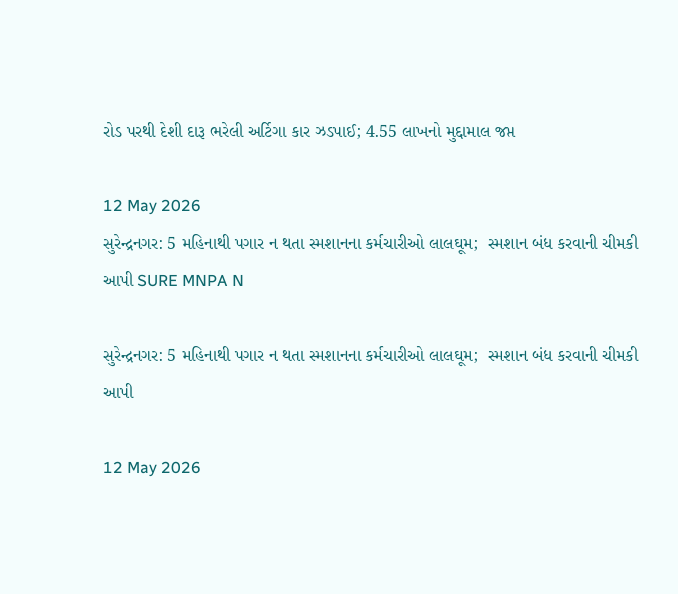રોડ પરથી દેશી દારૂ ભરેલી અર્ટિગા કાર ઝડપાઈ; 4.55 લાખનો મુદ્દામાલ જપ્ત

12 May 2026
સુરેન્દ્રનગર: 5 મહિનાથી પગાર ન થતા સ્મશાનના કર્મચારીઓ લાલઘૂમ;  સ્મશાન બંધ કરવાની ચીમકી આપી SURE MNPA N

સુરેન્દ્રનગર: 5 મહિનાથી પગાર ન થતા સ્મશાનના કર્મચારીઓ લાલઘૂમ;  સ્મશાન બંધ કરવાની ચીમકી આપી

12 May 2026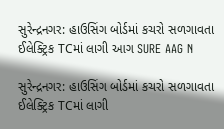સુરેન્દ્રનગર: હાઉસિંગ બોર્ડમાં કચરો સળગાવતા ઈલેક્ટ્રિક TCમાં લાગી આગ SURE AAG N

સુરેન્દ્રનગર: હાઉસિંગ બોર્ડમાં કચરો સળગાવતા ઈલેક્ટ્રિક TCમાં લાગી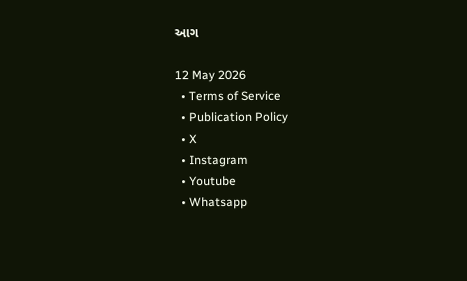આગ

12 May 2026
  • Terms of Service
  • Publication Policy
  • X
  • Instagram
  • Youtube
  • Whatsapp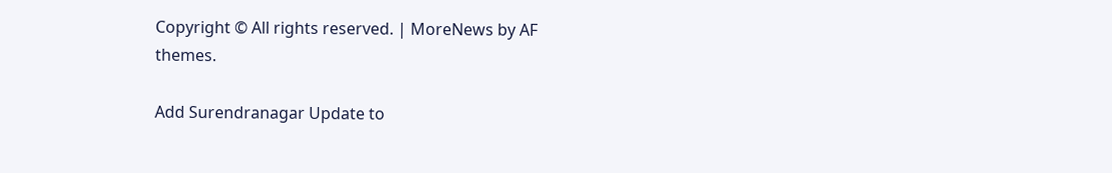Copyright © All rights reserved. | MoreNews by AF themes.

Add Surendranagar Update to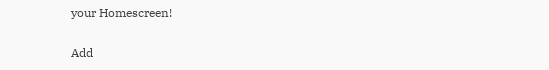your Homescreen!

Add